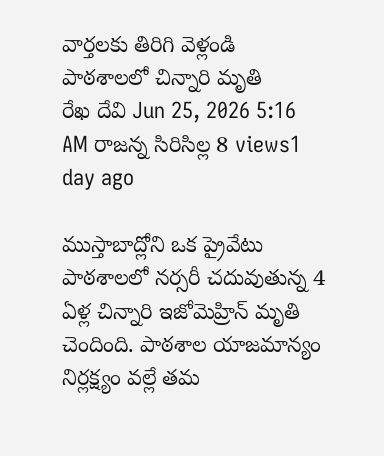వార్తలకు తిరిగి వెళ్లండి
పాఠశాలలో చిన్నారి మృతి
రేఖ దేవి Jun 25, 2026 5:16 AM రాజన్న సిరిసిల్ల 8 views1 day ago

ముస్తాబాద్లోని ఒక ప్రైవేటు పాఠశాలలో నర్సరీ చదువుతున్న 4 ఏళ్ల చిన్నారి ఇజోమెహ్రిన్ మృతి చెందింది. పాఠశాల యాజమాన్యం నిర్లక్ష్యం వల్లే తమ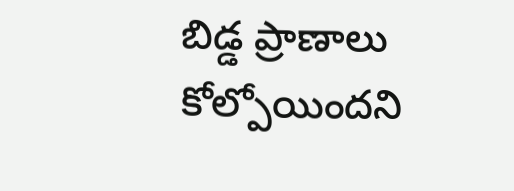బిడ్డ ప్రాణాలు కోల్పోయిందని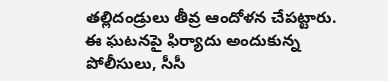తల్లిదండ్రులు తీవ్ర ఆందోళన చేపట్టారు.
ఈ ఘటనపై ఫిర్యాదు అందుకున్న పోలీసులు, సీసీ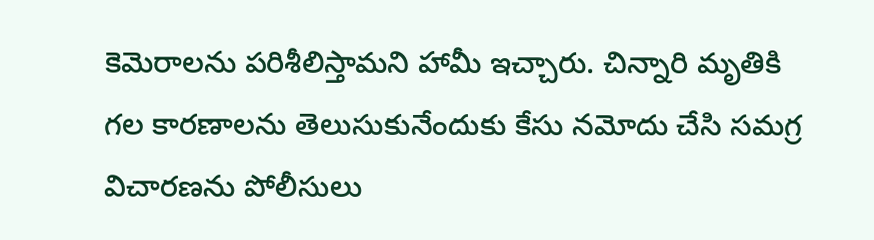కెమెరాలను పరిశీలిస్తామని హామీ ఇచ్చారు. చిన్నారి మృతికి గల కారణాలను తెలుసుకునేందుకు కేసు నమోదు చేసి సమగ్ర విచారణను పోలీసులు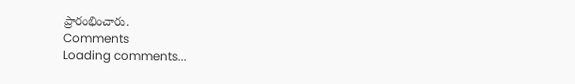ప్రారంభించారు.
Comments
Loading comments...